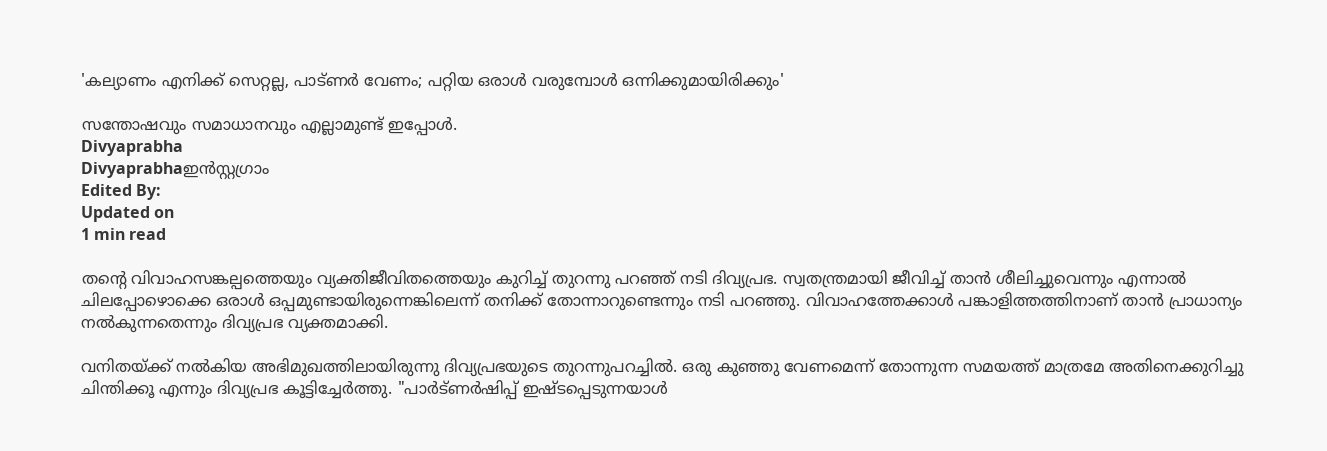'കല്യാണം എനിക്ക് സെറ്റല്ല, പാട്ണർ വേണം; പറ്റിയ ഒരാൾ വരുമ്പോൾ ഒന്നിക്കുമായിരിക്കും'

സന്തോഷവും സമാധാനവും എല്ലാമുണ്ട് ഇപ്പോൾ.
Divyaprabha
Divyaprabhaഇൻസ്റ്റഗ്രാം
Edited By:
Updated on
1 min read

തന്റെ വിവാഹസങ്കല്പത്തെയും വ്യക്തിജീവിതത്തെയും കുറിച്ച് തുറന്നു പറഞ്ഞ് നടി ദിവ്യപ്രഭ. സ്വതന്ത്രമായി ജീവിച്ച് താൻ ശീലിച്ചുവെന്നും എന്നാൽ ചിലപ്പോഴൊക്കെ ഒരാൾ ഒപ്പമുണ്ടായിരുന്നെങ്കിലെന്ന് തനിക്ക് തോന്നാറുണ്ടെന്നും നടി പറഞ്ഞു. വിവാഹത്തേക്കാൾ പങ്കാളിത്തത്തിനാണ് താൻ പ്രാധാന്യം നൽകുന്നതെന്നും ദിവ്യപ്രഭ വ്യക്തമാക്കി.

വനിതയ്ക്ക് നൽകിയ അഭിമുഖത്തിലായിരുന്നു ദിവ്യപ്രഭയുടെ തുറന്നുപറച്ചിൽ. ഒരു കുഞ്ഞു വേണമെന്ന് തോന്നുന്ന സമയത്ത് മാത്രമേ അതിനെക്കുറിച്ചു ചിന്തിക്കൂ എന്നും ദിവ്യപ്രഭ കൂട്ടിച്ചേർത്തു. "പാർട്‌ണർഷിപ്പ് ഇഷ്ടപ്പെടുന്നയാൾ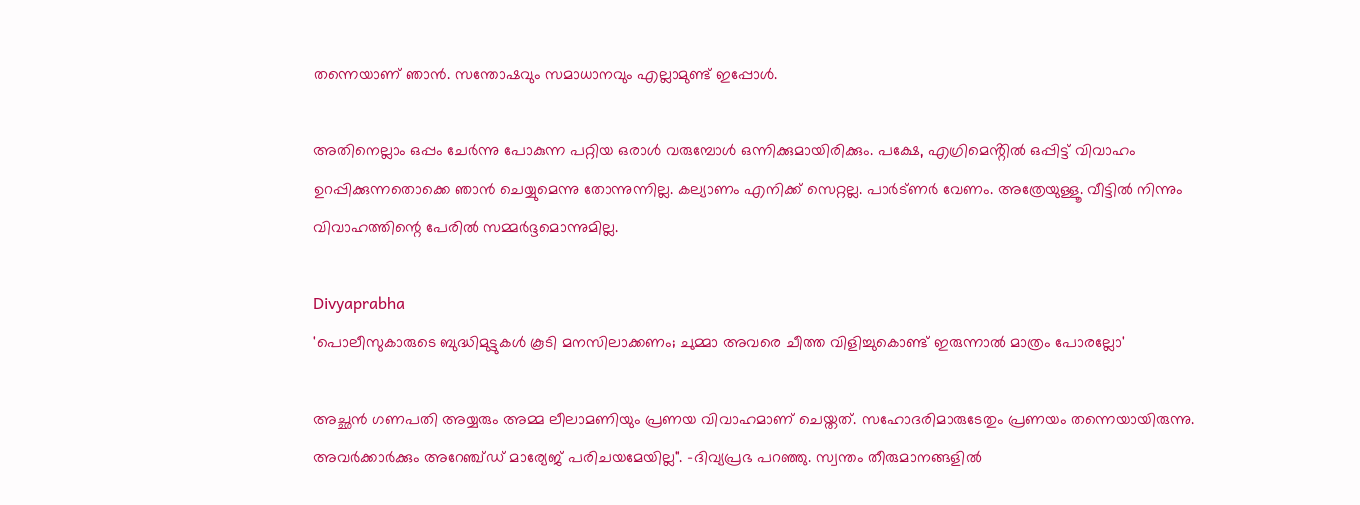തന്നെയാണ് ഞാൻ. സന്തോഷവും സമാധാനവും എല്ലാമുണ്ട് ഇപ്പോൾ.

അതിനെല്ലാം ഒപ്പം ചേർന്നു പോകുന്ന പറ്റിയ ഒരാൾ വരുമ്പോൾ ഒന്നിക്കുമായിരിക്കും. പക്ഷേ, എഗ്രിമെൻ്റിൽ ഒപ്പിട്ട് വിവാഹം ഉറപ്പിക്കുന്നതൊക്കെ ഞാൻ ചെയ്യുമെന്നു തോന്നുന്നില്ല. കല്യാണം എനിക്ക് സെറ്റല്ല. പാർട്‌ണർ വേണം. അത്രേയുള്ളൂ. വീട്ടിൽ നിന്നും വിവാഹത്തിന്റെ പേരിൽ സമ്മർദ്ദമൊന്നുമില്ല.

Divyaprabha
'പൊലീസുകാരുടെ ബുദ്ധിമുട്ടുകൾ കൂടി മനസിലാക്കണം; ചുമ്മാ അവരെ ചീത്ത വിളിച്ചുകൊണ്ട് ഇരുന്നാൽ മാത്രം പോരല്ലോ'

അച്ഛൻ ഗണപതി അയ്യരും അമ്മ ലീലാമണിയും പ്രണയ വിവാഹമാണ് ചെയ്തത്. സഹോദരിമാരുടേതും പ്രണയം തന്നെയായിരുന്നു. അവർക്കാർക്കും അറേഞ്ച്ഡ് മാര്യേജ് പരിചയമേയില്ല". -ദിവ്യപ്രഭ പറഞ്ഞു. സ്വന്തം തീരുമാനങ്ങളിൽ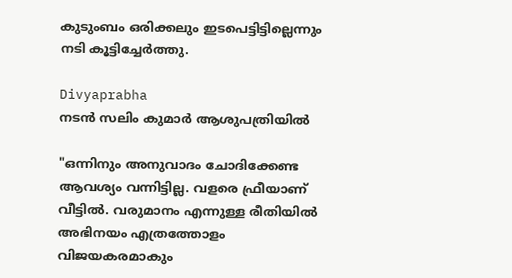കുടുംബം ഒരിക്കലും ഇടപെട്ടിട്ടില്ലെന്നും നടി കൂട്ടിച്ചേർത്തു.

Divyaprabha
നടൻ സലിം കുമാർ ആശുപത്രിയിൽ

"ഒന്നിനും അനുവാദം ചോദിക്കേണ്ട ആവശ്യം വന്നിട്ടില്ല. വളരെ ഫ്രീയാണ് വീട്ടിൽ. വരുമാനം എന്നുള്ള രീതിയിൽ അഭിനയം എത്രത്തോളം വിജയകരമാകും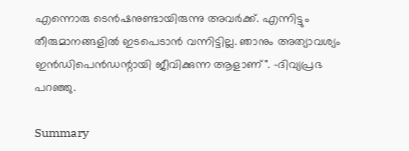എന്നൊരു ടെൻഷനുണ്ടായിരുന്നു അവർക്ക്. എന്നിട്ടും തീരുമാനങ്ങളിൽ ഇടപെടാൻ വന്നിട്ടില്ല. ഞാനും അത്യാവശ്യം ഇൻഡിപെൻഡന്റായി ജീവിക്കുന്ന ആളാണ്". -ദിവ്യപ്രഭ പറഞ്ഞു.

Summary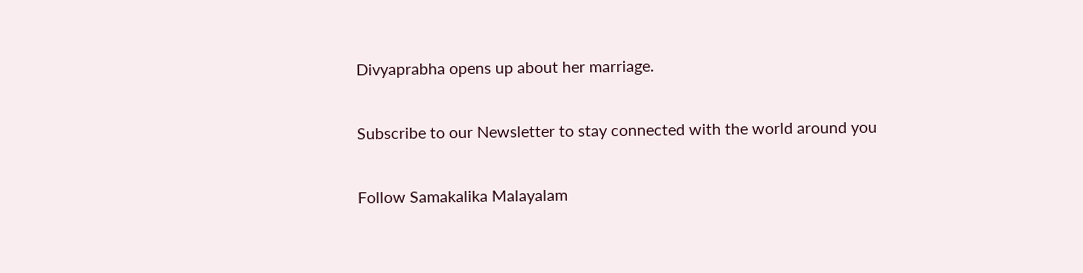Divyaprabha opens up about her marriage.

Subscribe to our Newsletter to stay connected with the world around you

Follow Samakalika Malayalam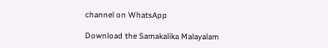channel on WhatsApp

Download the Samakalika Malayalam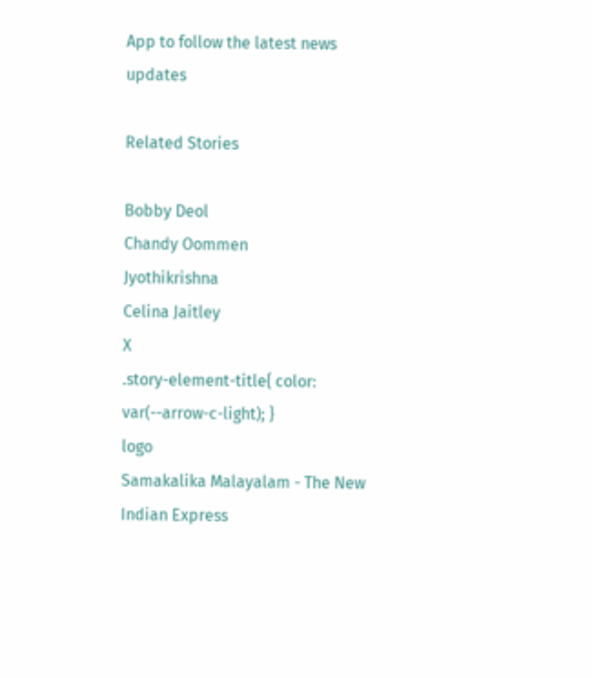App to follow the latest news updates

Related Stories

Bobby Deol
Chandy Oommen
Jyothikrishna
Celina Jaitley
X
.story-element-title{ color: var(--arrow-c-light); }
logo
Samakalika Malayalam - The New Indian Express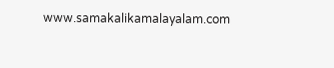www.samakalikamalayalam.com